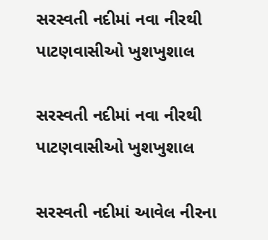સરસ્વતી નદીમાં નવા નીરથી પાટણવાસીઓ ખુશખુશાલ

સરસ્વતી નદીમાં નવા નીરથી પાટણવાસીઓ ખુશખુશાલ

સરસ્વતી નદીમાં આવેલ નીરના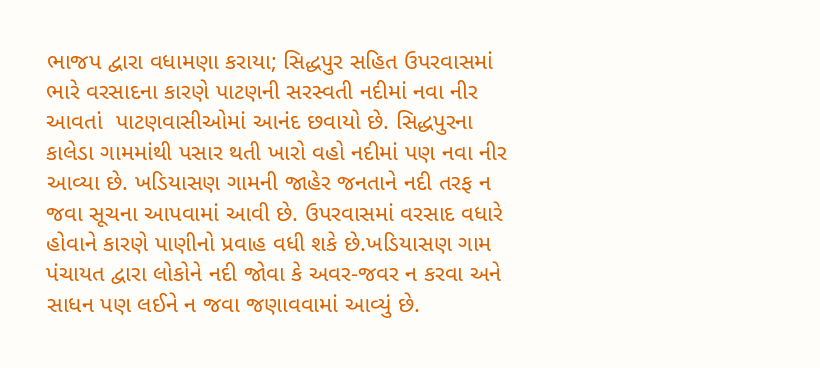ભાજપ દ્વારા વધામણા કરાયા; સિદ્ધપુર સહિત ઉપરવાસમાં ભારે વરસાદના કારણે પાટણની સરસ્વતી નદીમાં નવા નીર આવતાં  પાટણવાસીઓમાં આનંદ છવાયો છે. સિદ્ધપુરના કાલેડા ગામમાંથી પસાર થતી ખારો વહો નદીમાં પણ નવા નીર આવ્યા છે. ખડિયાસણ ગામની જાહેર જનતાને નદી તરફ ન જવા સૂચના આપવામાં આવી છે. ઉપરવાસમાં વરસાદ વધારે હોવાને કારણે પાણીનો પ્રવાહ વધી શકે છે.ખડિયાસણ ગામ પંચાયત દ્વારા લોકોને નદી જોવા કે અવર-જવર ન કરવા અને સાધન પણ લઈને ન જવા જણાવવામાં આવ્યું છે.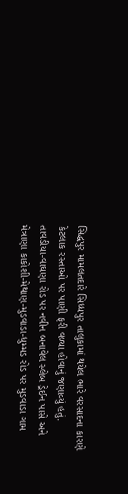સિદ્ધપુર મામલતદારે સિધ્ધપુર તાલુકામાં થયેલ ભારે વરસાદના કારણે કેટલાક રસ્તાઓ પર પાણી ફરી વળ્યા હોવાનું જણાવ્યું હતું. તાવડીયા-વાઘણા રોડ પર નવીન બનાવેલ સ્લેબ ડ્રેઈન પાસે અને મેત્રાણા કાકોશી-મેથાણ-મુડવાડા-ધુમ્મડ રોડ પર મુડવાડા ગામ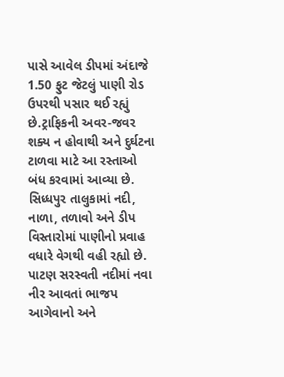પાસે આવેલ ડીપમાં અંદાજે 1.50 ફુટ જેટલું પાણી રોડ ઉપરથી પસાર થઈ રહ્યું છે.ટ્રાફિકની અવર-જવર શક્ય ન હોવાથી અને દુર્ઘટના ટાળવા માટે આ રસ્તાઓ બંધ કરવામાં આવ્યા છે. સિધ્ધપુર તાલુકામાં નદી, નાળા, તળાવો અને ડીપ વિસ્તારોમાં પાણીનો પ્રવાહ વધારે વેગથી વહી રહ્યો છે. પાટણ સરસ્વતી નદીમાં નવા નીર આવતાં ભાજપ આગેવાનો અને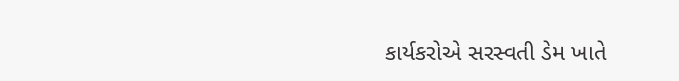કાર્યકરોએ સરસ્વતી ડેમ ખાતે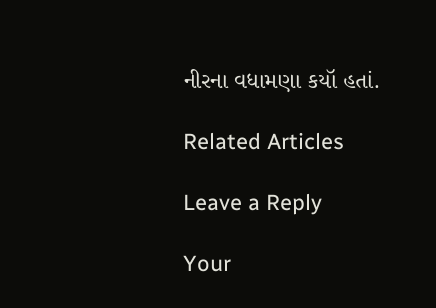નીરના વધામણા કયૉ હતાં.

Related Articles

Leave a Reply

Your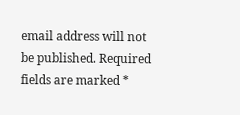email address will not be published. Required fields are marked *